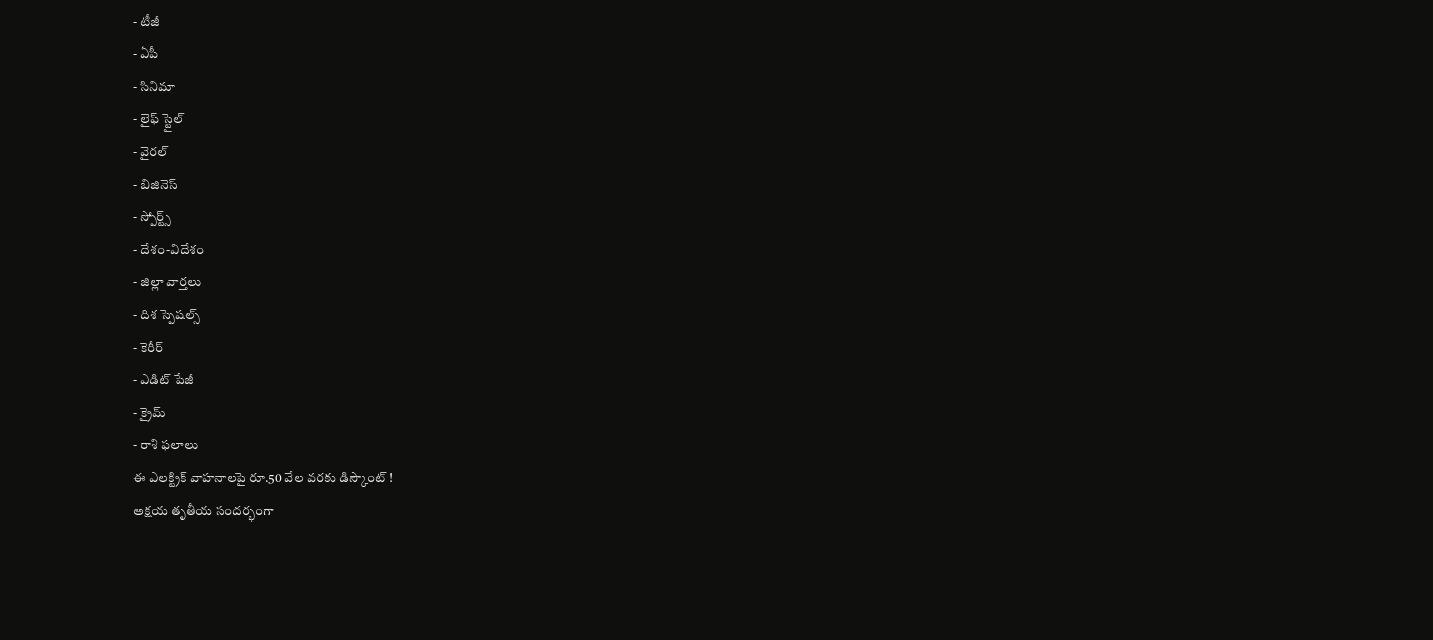- టీజీ
- ఏపీ
- సినిమా
- లైఫ్ స్టైల్
- వైరల్
- బిజినెస్
- స్పోర్ట్స్
- దేశం-విదేశం
- జిల్లా వార్తలు
- దిశ స్పెషల్స్
- కెరీర్
- ఎడిట్ పేజీ
- క్రైమ్
- రాశి ఫలాలు
ఈ ఎలక్ట్రిక్ వాహనాలపై రూ.50 వేల వరకు డిస్కౌంట్ !
అక్షయ తృతీయ సందర్భంగా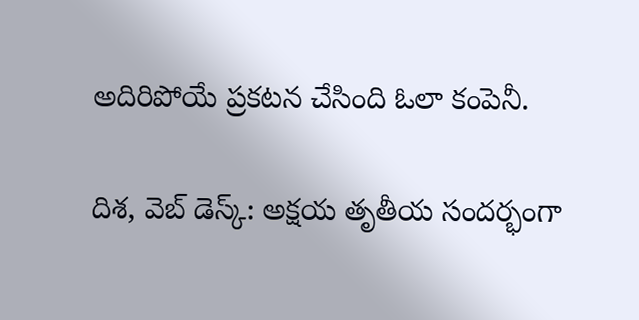అదిరిపోయే ప్రకటన చేసింది ఓలా కంపెనీ.

దిశ, వెబ్ డెస్క్: అక్షయ తృతీయ సందర్భంగా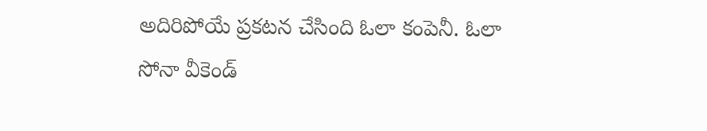అదిరిపోయే ప్రకటన చేసింది ఓలా కంపెనీ. ఓలా సోనా వీకెండ్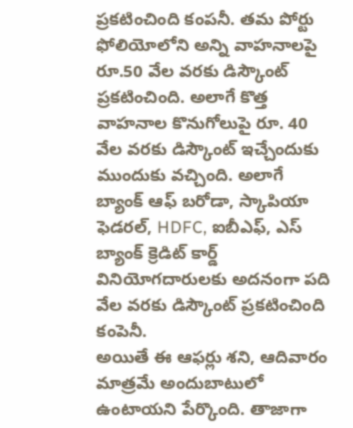ప్రకటించింది కంపనీ. తమ పోర్టు ఫోలియోలోని అన్ని వాహనాలపై రూ.50 వేల వరకు డిస్కౌంట్ ప్రకటించింది. అలాగే కొత్త వాహనాల కొనుగోలుపై రూ. 40 వేల వరకు డిస్కౌంట్ ఇచ్చేందుకు ముందుకు వచ్చింది. అలాగే బ్యాంక్ ఆఫ్ బరోడా, స్కాపియా ఫెడరల్, HDFC, ఐబీఎఫ్, ఎస్ బ్యాంక్ క్రెడిట్ కార్డ్ వినియోగదారులకు అదనంగా పది వేల వరకు డిస్కౌంట్ ప్రకటించింది కంపెనీ.
అయితే ఈ ఆఫర్లు శని, ఆదివారం మాత్రమే అందుబాటులో ఉంటాయని పేర్కొంది. తాజాగా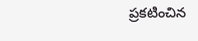ప్రకటించిన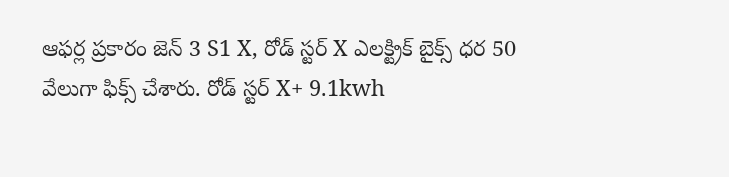ఆఫర్ల ప్రకారం జెన్ 3 S1 X, రోడ్ స్టర్ X ఎలక్ట్రిక్ బైక్స్ ధర 50 వేలుగా ఫిక్స్ చేశారు. రోడ్ స్టర్ X+ 9.1kwh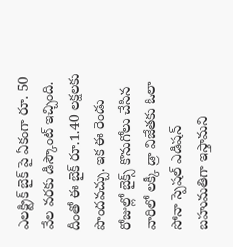ఎలక్ట్రిక్ బైక్ పై ఏకంగా రూ. 50 వేల వరకు డిస్కౌంట్ ఇచ్చింది. దీంతో ఈ బైక్ రూ.1.40 లక్షలకు పొందవచ్చు. ఇక ఈ రెండు రోజుల్లో బైక్స్ కొనుగోలు చేసిన వారిలో లక్కీ డ్రా విజేతకు ఓలా సోనా స్పెషల్ ఎడిషన్ బహుమతిగా ఇస్తామని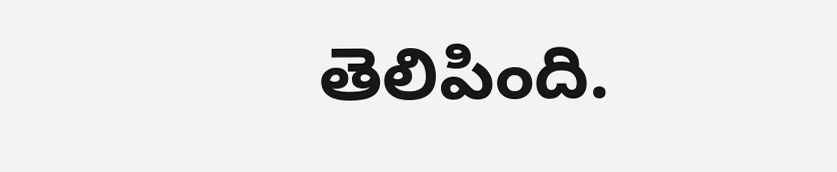తెలిపింది.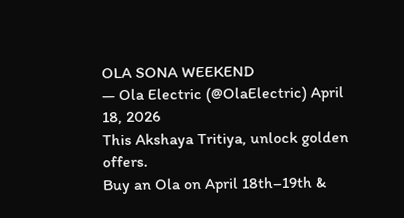OLA SONA WEEKEND
— Ola Electric (@OlaElectric) April 18, 2026
This Akshaya Tritiya, unlock golden offers.
Buy an Ola on April 18th–19th &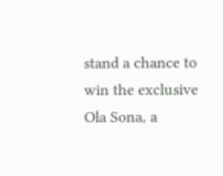stand a chance to win the exclusive Ola Sona, a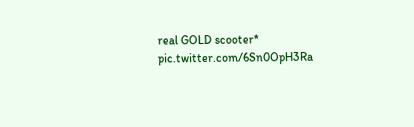real GOLD scooter* pic.twitter.com/6Sn0OpH3Ra